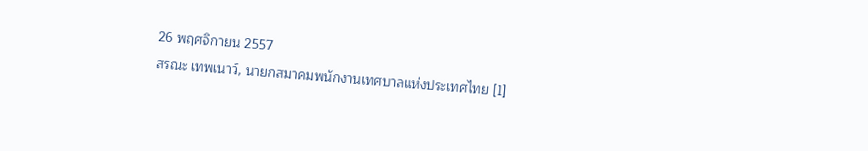26 พฤศจิกายน 2557
สรณะ เทพเนาว์, นายกสมาคมพนักงานเทศบาลแห่งประเทศไทย [1]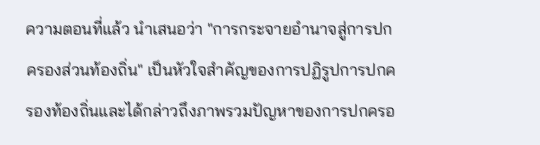ความตอนที่แล้ว นำเสนอว่า "การกระจายอำนาจสู่การปกครองส่วนท้องถิ่น" เป็นหัวใจสำคัญของการปฏิรูปการปกครองท้องถิ่นและได้กล่าวถึงภาพรวมปัญหาของการปกครอ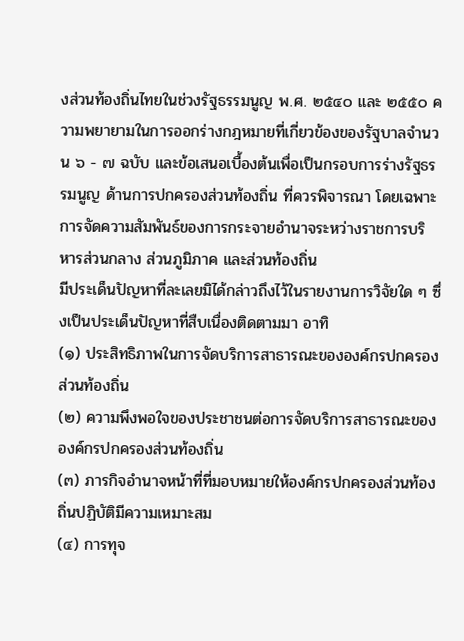งส่วนท้องถิ่นไทยในช่วงรัฐธรรมนูญ พ.ศ. ๒๕๔๐ และ ๒๕๕๐ ความพยายามในการออกร่างกฎหมายที่เกี่ยวข้องของรัฐบาลจำนวน ๖ - ๗ ฉบับ และข้อเสนอเบื้องต้นเพื่อเป็นกรอบการร่างรัฐธรรมนูญ ด้านการปกครองส่วนท้องถิ่น ที่ควรพิจารณา โดยเฉพาะการจัดความสัมพันธ์ของการกระจายอำนาจระหว่างราชการบริหารส่วนกลาง ส่วนภูมิภาค และส่วนท้องถิ่น
มีประเด็นปัญหาที่ละเลยมิได้กล่าวถึงไว้ในรายงานการวิจัยใด ๆ ซึ่งเป็นประเด็นปัญหาที่สืบเนื่องติดตามมา อาทิ
(๑) ประสิทธิภาพในการจัดบริการสาธารณะขององค์กรปกครองส่วนท้องถิ่น
(๒) ความพึงพอใจของประชาชนต่อการจัดบริการสาธารณะขององค์กรปกครองส่วนท้องถิ่น
(๓) ภารกิจอำนาจหน้าที่ที่มอบหมายให้องค์กรปกครองส่วนท้องถิ่นปฏิบัติมีความเหมาะสม
(๔) การทุจ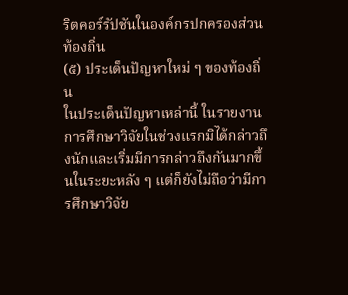ริตคอร์รัปชันในองค์กรปกครองส่วนท้องถิ่น
(๕) ประเด็นปัญหาใหม่ ๆ ของท้องถิ่น
ในประเด็นปัญหาเหล่านี้ ในรายงานการศึกษาวิจัยในช่วงแรกมิได้กล่าวถึงนักและเริ่มมีการกล่าวถึงกันมากขึ้นในระยะหลัง ๆ แต่ก็ยังไม่ถือว่ามีการศึกษาวิจัย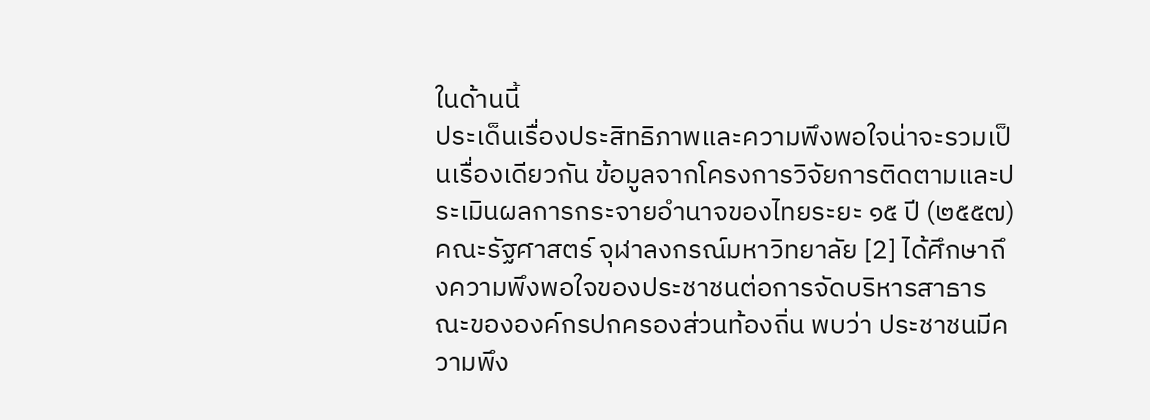ในด้านนี้
ประเด็นเรื่องประสิทธิภาพและความพึงพอใจน่าจะรวมเป็นเรื่องเดียวกัน ข้อมูลจากโครงการวิจัยการติดตามและประเมินผลการกระจายอำนาจของไทยระยะ ๑๕ ปี (๒๕๕๗) คณะรัฐศาสตร์ จุฬาลงกรณ์มหาวิทยาลัย [2] ได้ศึกษาถึงความพึงพอใจของประชาชนต่อการจัดบริหารสาธารณะขององค์กรปกครองส่วนท้องถิ่น พบว่า ประชาชนมีความพึง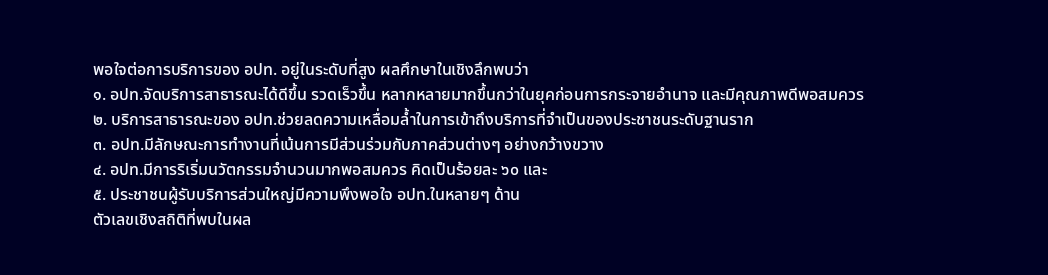พอใจต่อการบริการของ อปท. อยู่ในระดับที่สูง ผลศึกษาในเชิงลึกพบว่า
๑. อปท.จัดบริการสาธารณะได้ดีขึ้น รวดเร็วขึ้น หลากหลายมากขึ้นกว่าในยุคก่อนการกระจายอำนาจ และมีคุณภาพดีพอสมควร
๒. บริการสาธารณะของ อปท.ช่วยลดความเหลื่อมล้ำในการเข้าถึงบริการที่จำเป็นของประชาชนระดับฐานราก
๓. อปท.มีลักษณะการทำงานที่เน้นการมีส่วนร่วมกับภาคส่วนต่างๆ อย่างกว้างขวาง
๔. อปท.มีการริเริ่มนวัตกรรมจำนวนมากพอสมควร คิดเป็นร้อยละ ๖๐ และ
๕. ประชาชนผู้รับบริการส่วนใหญ่มีความพึงพอใจ อปท.ในหลายๆ ด้าน
ตัวเลขเชิงสถิติที่พบในผล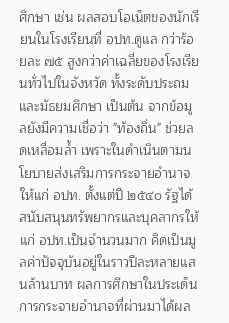ศึกษา เช่น ผลสอบโอเน็ตของนักเรียนในโรงเรียนที่ อปท.ดูแล กว่าร้อยละ ๗๕ สูงกว่าค่าเฉลี่ยของโรงเรียนทั่วไปในจังหวัด ทั้งระดับประถมและมัธยมศึกษา เป็นต้น จากข้อมูลยังมีความเชื่อว่า "ท้องถิ่น" ช่วยลดเหลื่อมล้ำ เพราะในดำเนินตามนโยบายส่งเสริมการกระจายอำนาจให้แก่ อปท. ตั้งแต่ปี ๒๕๔๐ รัฐได้สนับสนุนทรัพยากรและบุคลากรให้แก่ อปท.เป็นจำนวนมาก คิดเป็นมูลค่าปัจจุบันอยู่ในราวปีละหลายแสนล้านบาท ผลการศึกษาในประเด็นการกระจายอำนาจที่ผ่านมาได้ผล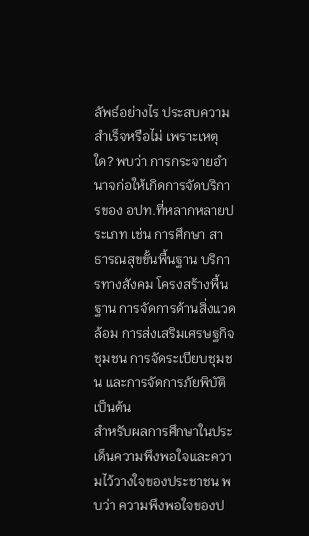ลัพธ์อย่างไร ประสบความสำเร็จหรือไม่ เพราะเหตุใด? พบว่า การกระจายอำนาจก่อให้เกิดการจัดบริการของ อปท.ที่หลากหลายประเภท เช่น การศึกษา สาธารณสุขขั้นพื้นฐาน บริการทางสังคม โครงสร้างพื้นฐาน การจัดการด้านสิ่งแวดล้อม การส่งเสริมเศรษฐกิจชุมชน การจัดระเบียบชุมชน และการจัดการภัยพิบัติ เป็นต้น
สำหรับผลการศึกษาในประเด็นความพึงพอใจและความไว้วางใจของประชาชน พบว่า ความพึงพอใจของป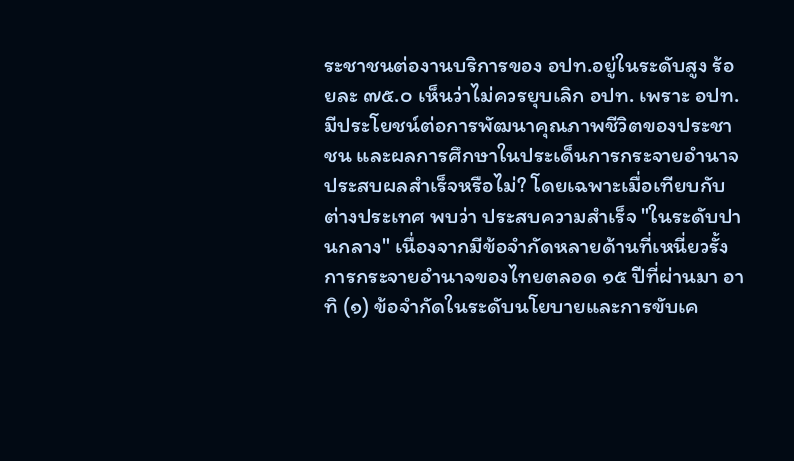ระชาชนต่องานบริการของ อปท.อยู่ในระดับสูง ร้อยละ ๗๕.๐ เห็นว่าไม่ควรยุบเลิก อปท. เพราะ อปท.มีประโยชน์ต่อการพัฒนาคุณภาพชีวิตของประชาชน และผลการศึกษาในประเด็นการกระจายอำนาจประสบผลสำเร็จหรือไม่? โดยเฉพาะเมื่อเทียบกับต่างประเทศ พบว่า ประสบความสำเร็จ "ในระดับปานกลาง" เนื่องจากมีข้อจำกัดหลายด้านที่เหนี่ยวรั้งการกระจายอำนาจของไทยตลอด ๑๕ ปีที่ผ่านมา อาทิ (๑) ข้อจำกัดในระดับนโยบายและการขับเค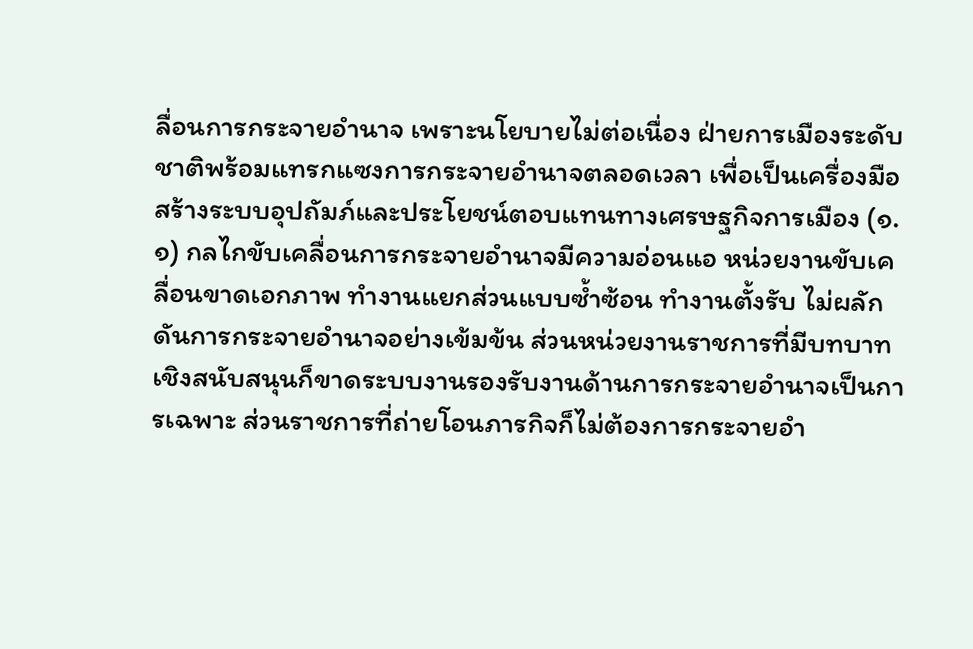ลื่อนการกระจายอำนาจ เพราะนโยบายไม่ต่อเนื่อง ฝ่ายการเมืองระดับชาติพร้อมแทรกแซงการกระจายอำนาจตลอดเวลา เพื่อเป็นเครื่องมือสร้างระบบอุปถัมภ์และประโยชน์ตอบแทนทางเศรษฐกิจการเมือง (๑.๑) กลไกขับเคลื่อนการกระจายอำนาจมีความอ่อนแอ หน่วยงานขับเคลื่อนขาดเอกภาพ ทำงานแยกส่วนแบบซ้ำซ้อน ทำงานตั้งรับ ไม่ผลักดันการกระจายอำนาจอย่างเข้มข้น ส่วนหน่วยงานราชการที่มีบทบาทเชิงสนับสนุนก็ขาดระบบงานรองรับงานด้านการกระจายอำนาจเป็นการเฉพาะ ส่วนราชการที่ถ่ายโอนภารกิจก็ไม่ต้องการกระจายอำ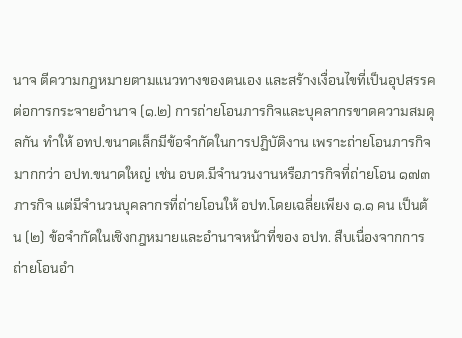นาจ ตีความกฎหมายตามแนวทางของตนเอง และสร้างเงื่อนไขที่เป็นอุปสรรคต่อการกระจายอำนาจ (๑.๒) การถ่ายโอนภารกิจและบุคลากรขาดความสมดุลกัน ทำให้ อทป.ขนาดเล็กมีข้อจำกัดในการปฏิบัติงาน เพราะถ่ายโอนภารกิจมากกว่า อปท.ขนาดใหญ่ เช่น อบต.มีจำนวนงานหรือภารกิจที่ถ่ายโอน ๑๗๓ ภารกิจ แต่มีจำนวนบุคลากรที่ถ่ายโอนให้ อปท.โดยเฉลี่ยเพียง ๑.๑ คน เป็นต้น (๒) ข้อจำกัดในเชิงกฎหมายและอำนาจหน้าที่ของ อปท. สืบเนื่องจากการถ่ายโอนอำ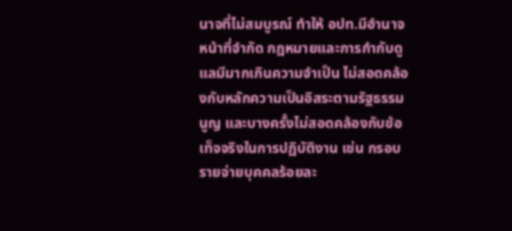นาจที่ไม่สมบูรณ์ ทำให้ อปท.มีอำนาจหน้าที่จำกัด กฎหมายและการกำกับดูแลมีมากเกินความจำเป็น ไม่สอดคล้องกับหลักความเป็นอิสระตามรัฐธรรมนูญ และบางครั้งไม่สอดคล้องกับข้อเท็จจริงในการปฏิบัติงาน เช่น กรอบรายจ่ายบุคคลร้อยละ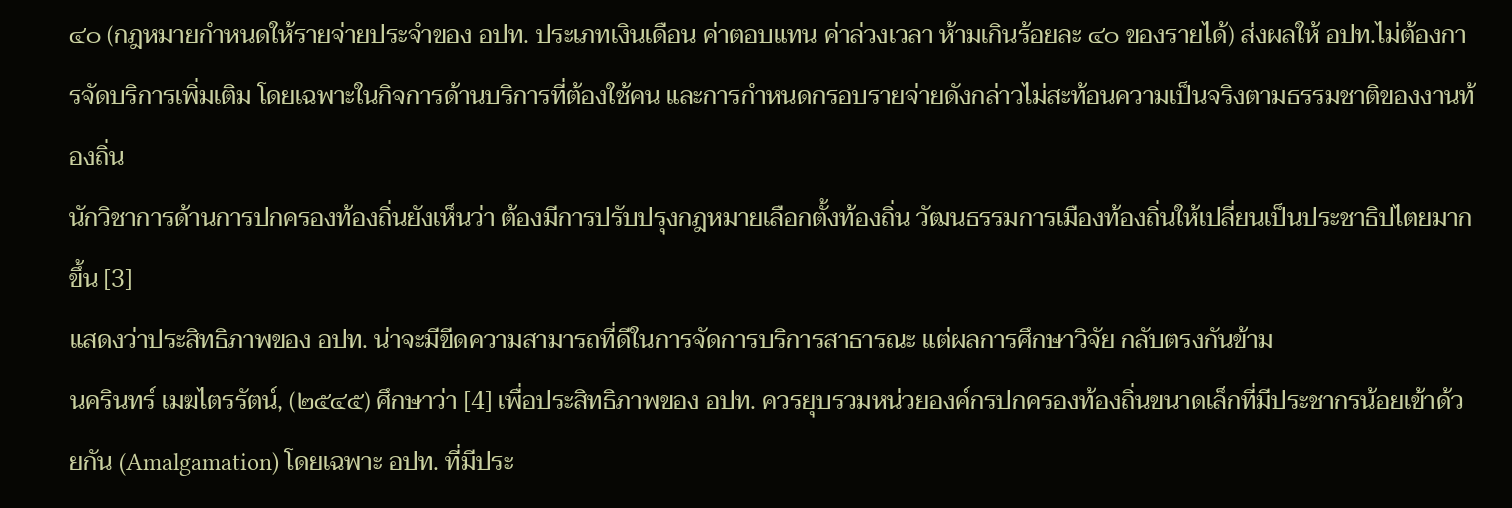๔๐ (กฎหมายกำหนดให้รายจ่ายประจำของ อปท. ประเภทเงินเดือน ค่าตอบแทน ค่าล่วงเวลา ห้ามเกินร้อยละ ๔๐ ของรายได้) ส่งผลให้ อปท.ไม่ต้องการจัดบริการเพิ่มเติม โดยเฉพาะในกิจการด้านบริการที่ต้องใช้คน และการกำหนดกรอบรายจ่ายดังกล่าวไม่สะท้อนความเป็นจริงตามธรรมชาติของงานท้องถิ่น
นักวิชาการด้านการปกครองท้องถิ่นยังเห็นว่า ต้องมีการปรับปรุงกฎหมายเลือกตั้งท้องถิ่น วัฒนธรรมการเมืองท้องถิ่นให้เปลี่ยนเป็นประชาธิปไตยมากขึ้น [3]
แสดงว่าประสิทธิภาพของ อปท. น่าจะมีขีดความสามารถที่ดีในการจัดการบริการสาธารณะ แต่ผลการศึกษาวิจัย กลับตรงกันข้าม
นครินทร์ เมฆไตรรัตน์, (๒๕๔๕) ศึกษาว่า [4] เพื่อประสิทธิภาพของ อปท. ควรยุบรวมหน่วยองค์กรปกครองท้องถิ่นขนาดเล็กที่มีประชากรน้อยเข้าด้วยกัน (Amalgamation) โดยเฉพาะ อปท. ที่มีประ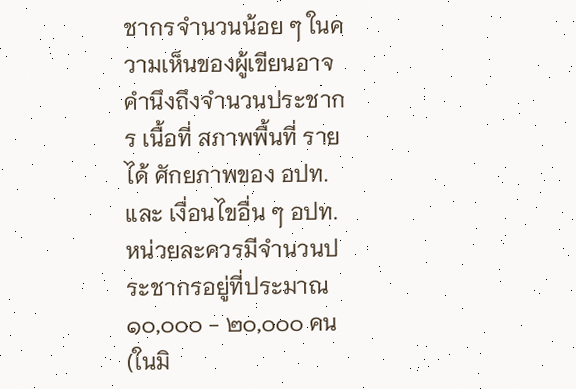ชากรจำนวนน้อย ๆ ในความเห็นของผู้เขียนอาจคำนึงถึงจำนวนประชากร เนื้อที่ สภาพพื้นที่ รายได้ ศักยภาพของ อปท. และ เงื่อนไขอื่น ๆ อปท. หน่วยละควรมีจำนวนประชากรอยู่ที่ประมาณ ๑๐,๐๐๐ - ๒๐,๐๐๐ คน (ในมิ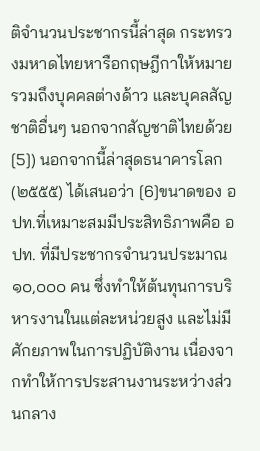ติจำนวนประชากรนี้ล่าสุด กระทรวงมหาดไทยหารือกฤษฎีกาให้หมายรวมถึงบุคคลต่างด้าว และบุคลสัญชาติอื่นๆ นอกจากสัญชาติไทยด้วย [5]) นอกจากนี้ล่าสุดธนาคารโลก (๒๕๕๕) ได้เสนอว่า [6]ขนาดของ อปท.ที่เหมาะสมมีประสิทธิภาพคือ อปท. ที่มีประชากรจำนวนประมาณ ๑๐,๐๐๐ คน ซึ่งทำให้ต้นทุนการบริหารงานในแต่ละหน่วยสูง และไม่มีศักยภาพในการปฏิบัติงาน เนื่องจากทำให้การประสานงานระหว่างส่วนกลาง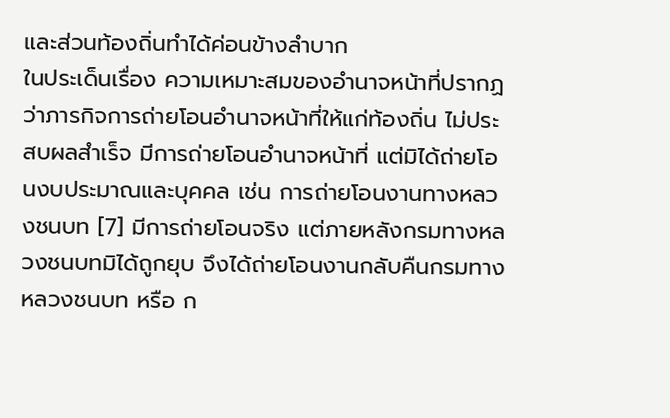และส่วนท้องถิ่นทำได้ค่อนข้างลำบาก
ในประเด็นเรื่อง ความเหมาะสมของอำนาจหน้าที่ปรากฏว่าภารกิจการถ่ายโอนอำนาจหน้าที่ให้แก่ท้องถิ่น ไม่ประสบผลสำเร็จ มีการถ่ายโอนอำนาจหน้าที่ แต่มิได้ถ่ายโอนงบประมาณและบุคคล เช่น การถ่ายโอนงานทางหลวงชนบท [7] มีการถ่ายโอนจริง แต่ภายหลังกรมทางหลวงชนบทมิได้ถูกยุบ จึงได้ถ่ายโอนงานกลับคืนกรมทางหลวงชนบท หรือ ก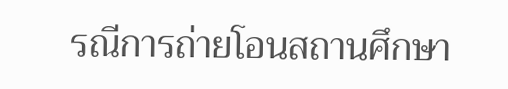รณีการถ่ายโอนสถานศึกษา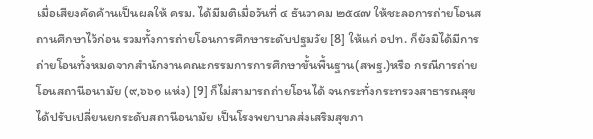เมื่อเสียงคัดค้านเป็นผลให้ ครม. ได้มีมติเมื่อวันที่ ๔ ธันวาคม ๒๕๔๗ ให้ชะลอการถ่ายโอนสถานศึกษาไว้ก่อน รวมทั้งการถ่ายโอนการศึกษาระดับปฐมวัย [8] ให้แก่ อปท. ก็ยังมิได้มีการถ่ายโอนทั้งหมดจากสำนักงานคณะกรรมการการศึกษาขั้นพื้นฐาน(สพฐ.)หรือ กรณีการถ่ายโอนสถานีอนามัย (๙,๖๖๑ แห่ง) [9] ก็ไม่สามารถถ่ายโอนได้ จนกระทั่งกระทรวงสาธารณสุขได้ปรับเปลี่ยนยกระดับสถานีอนามัย เป็นโรงพยาบาลส่งเสริมสุขภา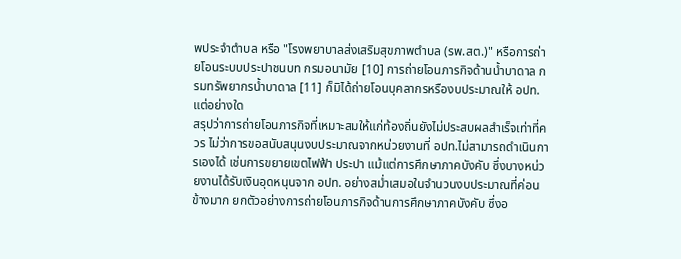พประจำตำบล หรือ "โรงพยาบาลส่งเสริมสุขภาพตำบล (รพ.สต.)" หรือการถ่ายโอนระบบประปาชนบท กรมอนามัย [10] การถ่ายโอนภารกิจด้านน้ำบาดาล กรมทรัพยากรน้ำบาดาล [11] ก็มิได้ถ่ายโอนบุคลากรหรืองบประมาณให้ อปท. แต่อย่างใด
สรุปว่าการถ่ายโอนภารกิจที่เหมาะสมให้แก่ท้องถิ่นยังไม่ประสบผลสำเร็จเท่าที่ควร ไม่ว่าการขอสนับสนุนงบประมาณจากหน่วยงานที่ อปท.ไม่สามารถดำเนินการเองได้ เช่นการขยายเขตไฟฟ้า ประปา แม้แต่การศึกษาภาคบังคับ ซึ่งบางหน่วยงานได้รับเงินอุดหนุนจาก อปท. อย่างสม่ำเสมอในจำนวนงบประมาณที่ค่อนข้างมาก ยกตัวอย่างการถ่ายโอนภารกิจด้านการศึกษาภาคบังคับ ซึ่งอ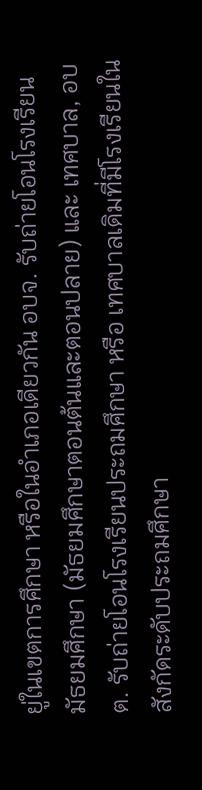ยู่ในเขตการศึกษา หรือในอำเภอเดียวกัน อบจ. รับถ่ายโอนโรงเรียนมัธยมศึกษา (มัธยมศึกษาตอนต้นและตอนปลาย) และ เทศบาล, อบต. รับถ่ายโอนโรงเรียนประถมศึกษา หรือ เทศบาลเดิมที่มีโรงเรียนในสังกัดระดับประถมศึกษา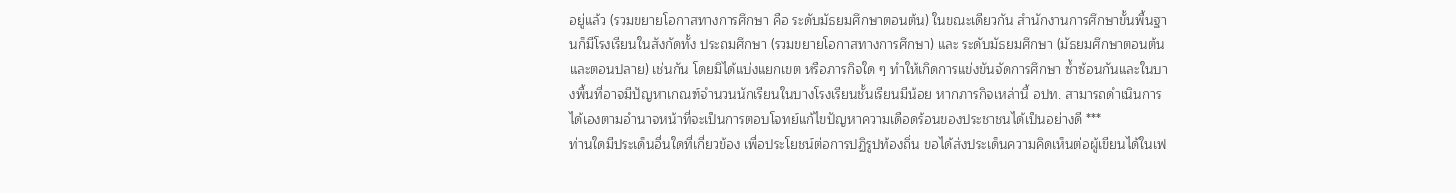อยู่แล้ว (รวมขยายโอกาสทางการศึกษา คือ ระดับมัธยมศึกษาตอนต้น) ในขณะเดียวกัน สำนักงานการศึกษาขั้นพื้นฐานก็มีโรงเรียนในสังกัดทั้ง ประถมศึกษา (รวมขยายโอกาสทางการศึกษา) และ ระดับมัธยมศึกษา (มัธยมศึกษาตอนต้นและตอนปลาย) เช่นกัน โดยมิได้แบ่งแยกเขต หรือภารกิจใด ๆ ทำให้เกิดการแข่งขันจัดการศึกษา ซ้ำซ้อนกันและในบางพื้นที่อาจมีปัญหาเกณฑ์จำนวนนักเรียนในบางโรงเรียนชั้นเรียนมีน้อย หากภารกิจเหล่านี้ อปท. สามารถดำเนินการได้เองตามอำนาจหน้าที่จะเป็นการตอบโจทย์แก้ไขปัญหาความเดือดร้อนของประชาชนได้เป็นอย่างดี ***
ท่านใดมีประเด็นอื่นใดที่เกี่ยวข้อง เพื่อประโยชน์ต่อการปฏิรูปท้องถิ่น ขอได้ส่งประเด็นความคิดเห็นต่อผู้เขียนได้ในเฟ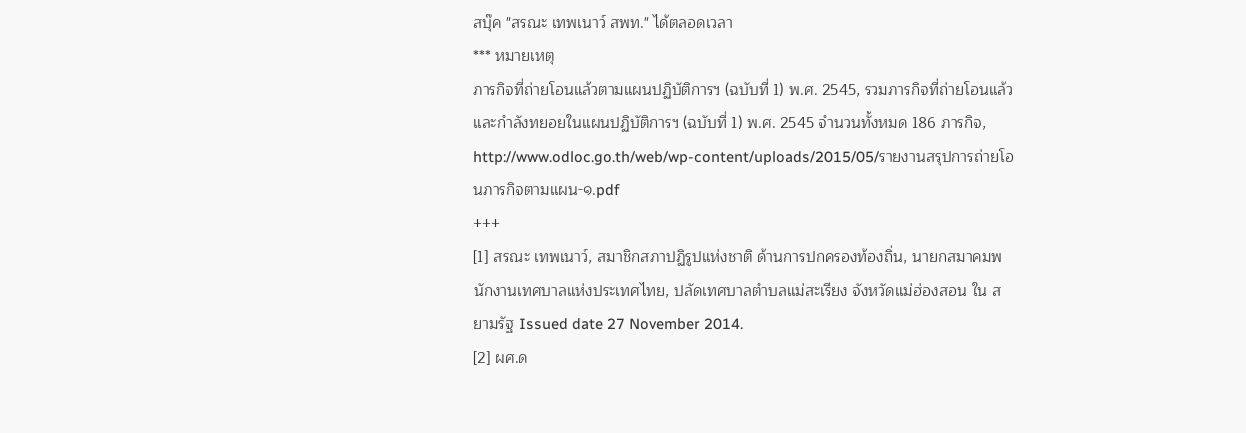สบุ๊ค "สรณะ เทพเนาว์ สพท." ได้ตลอดเวลา
*** หมายเหตุ
ภารกิจที่ถ่ายโอนแล้วตามแผนปฏิบัติการฯ (ฉบับที่ 1) พ.ศ. 2545, รวมภารกิจที่ถ่ายโอนแล้วและกำลังทยอยในแผนปฏิบัติการฯ (ฉบับที่ 1) พ.ศ. 2545 จำนวนทั้งหมด 186 ภารกิจ, http://www.odloc.go.th/web/wp-content/uploads/2015/05/รายงานสรุปการถ่ายโอนภารกิจตามแผน-๑.pdf
+++
[1] สรณะ เทพเนาว์, สมาชิกสภาปฏิรูปแห่งชาติ ด้านการปกครองท้องถิ่น, นายกสมาคมพนักงานเทศบาลแห่งประเทศไทย, ปลัดเทศบาลตำบลแม่สะเรียง จังหวัดแม่ฮ่องสอน ใน สยามรัฐ Issued date 27 November 2014.
[2] ผศ.ด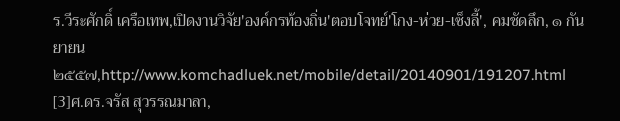ร.วีระศักดิ์ เครือเทพ,เปิดงานวิจัย'องค์กรท้องถิ่น'ตอบโจทย์'โกง-ห่วย-เซ็งลี้', คมชัดลึก, ๑ กันยายน ๒๕๕๗,http://www.komchadluek.net/mobile/detail/20140901/191207.html
[3]ศ.ดร.จรัส สุวรรณมาลา,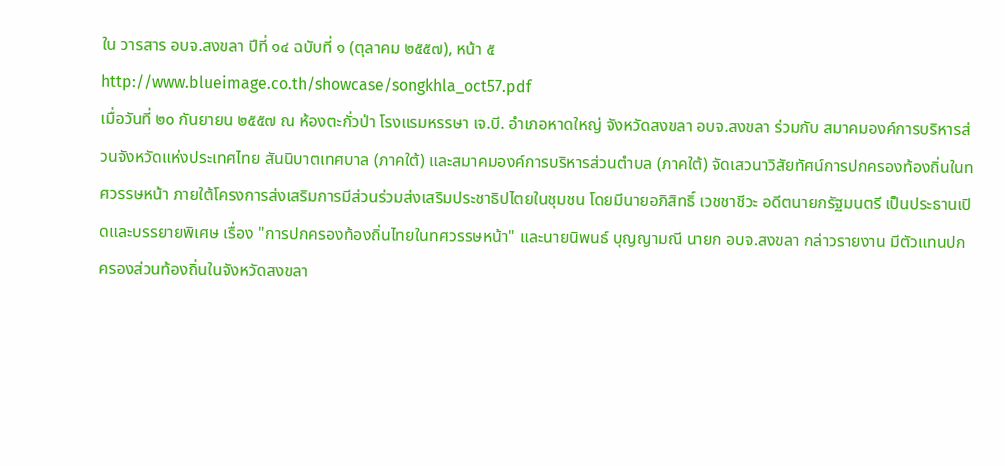ใน วารสาร อบจ.สงขลา ปีที่ ๑๔ ฉบับที่ ๑ (ตุลาคม ๒๕๕๗), หน้า ๕
http://www.blueimage.co.th/showcase/songkhla_oct57.pdf
เมื่อวันที่ ๒๐ กันยายน ๒๕๕๗ ณ ห้องตะกั่วป่า โรงแรมหรรษา เจ.บี. อำเภอหาดใหญ่ จังหวัดสงขลา อบจ.สงขลา ร่วมกับ สมาคมองค์การบริหารส่วนจังหวัดแห่งประเทศไทย สันนิบาตเทศบาล (ภาคใต้) และสมาคมองค์การบริหารส่วนตำบล (ภาคใต้) จัดเสวนาวิสัยทัศน์การปกครองท้องถิ่นในทศวรรษหน้า ภายใต้โครงการส่งเสริมการมีส่วนร่วมส่งเสริมประชาธิปไตยในชุมชน โดยมีนายอภิสิทธิ์ เวชชาชีวะ อดีตนายกรัฐมนตรี เป็นประธานเปิดและบรรยายพิเศษ เรื่อง "การปกครองท้องถิ่นไทยในทศวรรษหน้า" และนายนิพนธ์ บุญญามณี นายก อบจ.สงขลา กล่าวรายงาน มีตัวแทนปกครองส่วนท้องถิ่นในจังหวัดสงขลา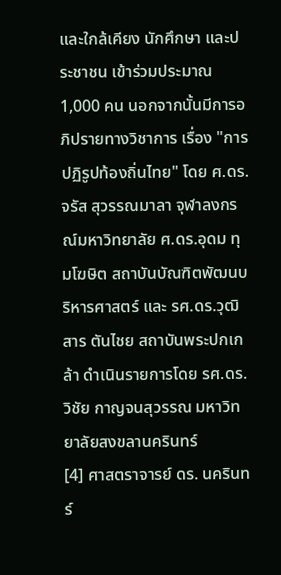และใกล้เคียง นักศึกษา และประชาชน เข้าร่วมประมาณ 1,000 คน นอกจากนั้นมีการอภิปรายทางวิชาการ เรื่อง "การปฏิรูปท้องถิ่นไทย" โดย ศ.ดร.จรัส สุวรรณมาลา จุฬาลงกรณ์มหาวิทยาลัย ศ.ดร.อุดม ทุมโฆษิต สถาบันบัณฑิตพัฒนบริหารศาสตร์ และ รศ.ดร.วุฒิสาร ตันไชย สถาบันพระปกเกล้า ดำเนินรายการโดย รศ.ดร.วิชัย กาญจนสุวรรณ มหาวิทยาลัยสงขลานครินทร์
[4] ศาสตราจารย์ ดร. นครินทร์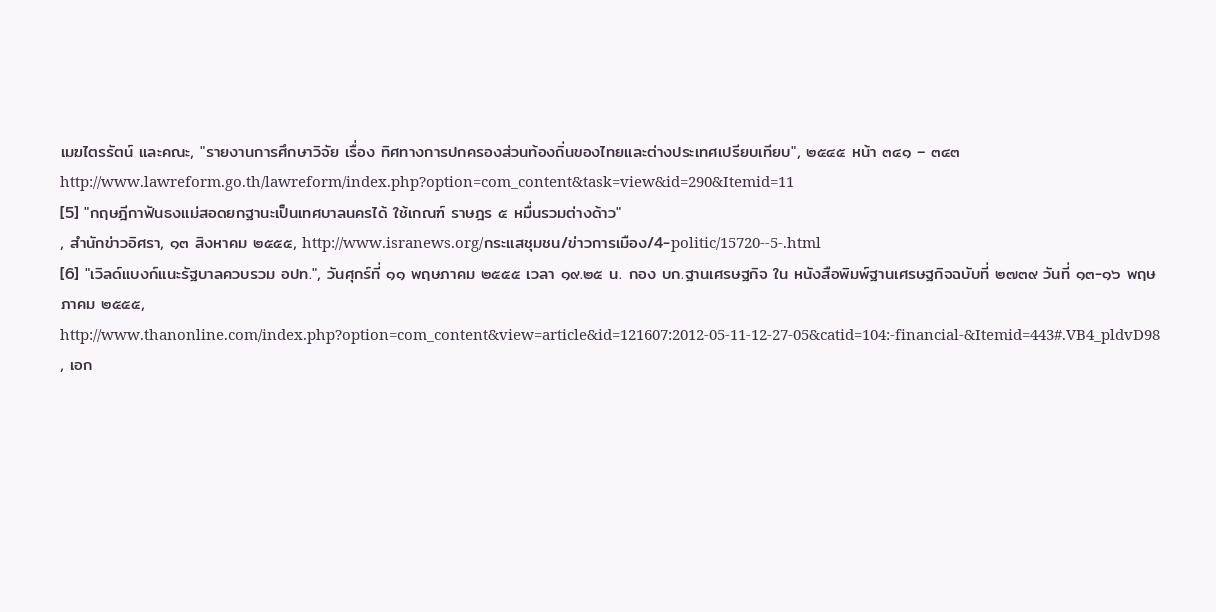เมฆไตรรัตน์ และคณะ, "รายงานการศึกษาวิจัย เรื่อง ทิศทางการปกครองส่วนท้องถิ่นของไทยและต่างประเทศเปรียบเทียบ", ๒๕๔๕ หน้า ๓๔๑ – ๓๔๓ http://www.lawreform.go.th/lawreform/index.php?option=com_content&task=view&id=290&Itemid=11
[5] "กฤษฎีกาฟันธงแม่สอดยกฐานะเป็นเทศบาลนครได้ ใช้เกณฑ์ ราษฎร ๕ หมื่นรวมต่างด้าว"
, สำนักข่าวอิศรา, ๑๓ สิงหาคม ๒๕๕๕, http://www.isranews.org/กระแสชุมชน/ข่าวการเมือง/4-politic/15720--5-.html
[6] "เวิลด์แบงก์แนะรัฐบาลควบรวม อปท.", วันศุกร์ที่ ๑๑ พฤษภาคม ๒๕๕๕ เวลา ๑๙.๒๕ น. กอง บก.ฐานเศรษฐกิจ ใน หนังสือพิมพ์ฐานเศรษฐกิจฉบับที่ ๒๗๓๙ วันที่ ๑๓-๑๖ พฤษภาคม ๒๕๕๕, http://www.thanonline.com/index.php?option=com_content&view=article&id=121607:2012-05-11-12-27-05&catid=104:-financial-&Itemid=443#.VB4_pldvD98
, เอก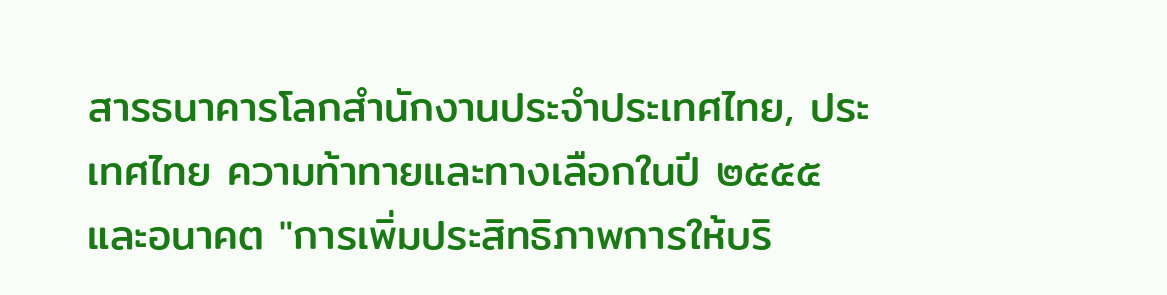สารธนาคารโลกสำนักงานประจำประเทศไทย, ประเทศไทย ความท้าทายและทางเลือกในปี ๒๕๕๕ และอนาคต "การเพิ่มประสิทธิภาพการให้บริ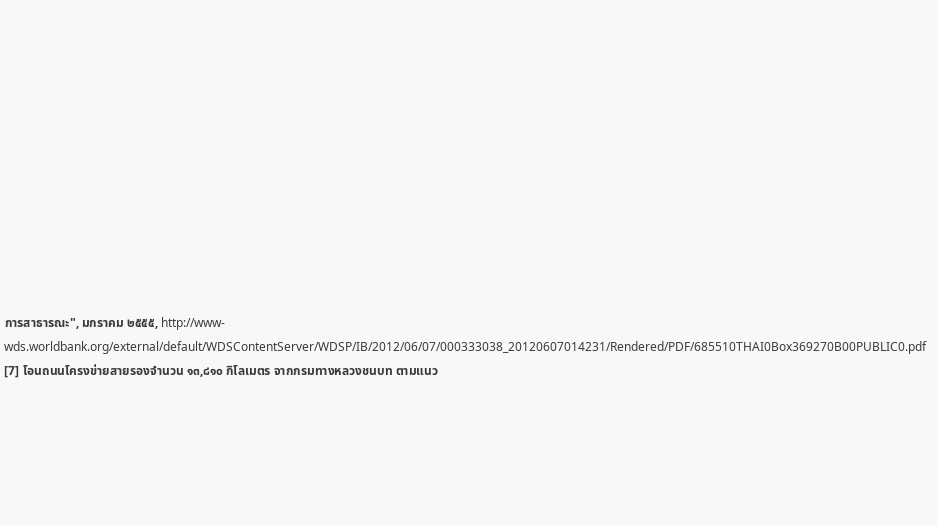การสาธารณะ", มกราคม ๒๕๕๕, http://www-wds.worldbank.org/external/default/WDSContentServer/WDSP/IB/2012/06/07/000333038_20120607014231/Rendered/PDF/685510THAI0Box369270B00PUBLIC0.pdf
[7] โอนถนนโครงข่ายสายรองจำนวน ๑๓,๘๑๐ กิโลเมตร จากกรมทางหลวงชนบท ตามแนว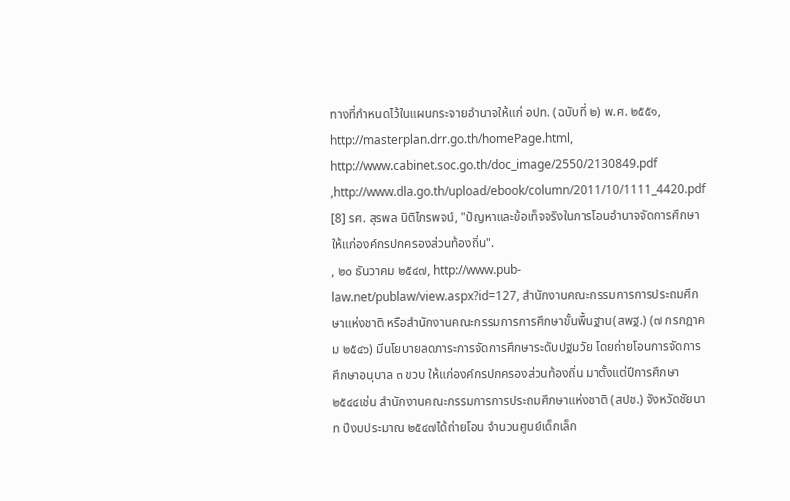ทางที่กำหนดไว้ในแผนกระจายอำนาจให้แก่ อปท. (ฉบับที่ ๒) พ.ศ. ๒๕๕๑, http://masterplan.drr.go.th/homePage.html, http://www.cabinet.soc.go.th/doc_image/2550/2130849.pdf ,http://www.dla.go.th/upload/ebook/column/2011/10/1111_4420.pdf
[8] รศ. สุรพล นิติไกรพจน์, "ปัญหาและข้อเท็จจริงในการโอนอำนาจจัดการศึกษาให้แก่องค์กรปกครองส่วนท้องถิ่น".
, ๒๐ ธันวาคม ๒๕๔๗, http://www.pub-law.net/publaw/view.aspx?id=127, สำนักงานคณะกรรมการการประถมศึกษาแห่งชาติ หรือสำนักงานคณะกรรมการการศึกษาขั้นพื้นฐาน(สพฐ.) (๗ กรกฎาคม ๒๕๔๖) มีนโยบายลดภาระการจัดการศึกษาระดับปฐมวัย โดยถ่ายโอนการจัดการศึกษาอนุบาล ๓ ขวบ ให้แก่องค์กรปกครองส่วนท้องถิ่น มาตั้งแต่ปีการศึกษา ๒๕๔๔เช่น สำนักงานคณะกรรมการการประถมศึกษาแห่งชาติ (สปช.) จังหวัดชัยนาท ปีงบประมาณ ๒๕๔๗ได้ถ่ายโอน จำนวนศูนย์เด็กเล็ก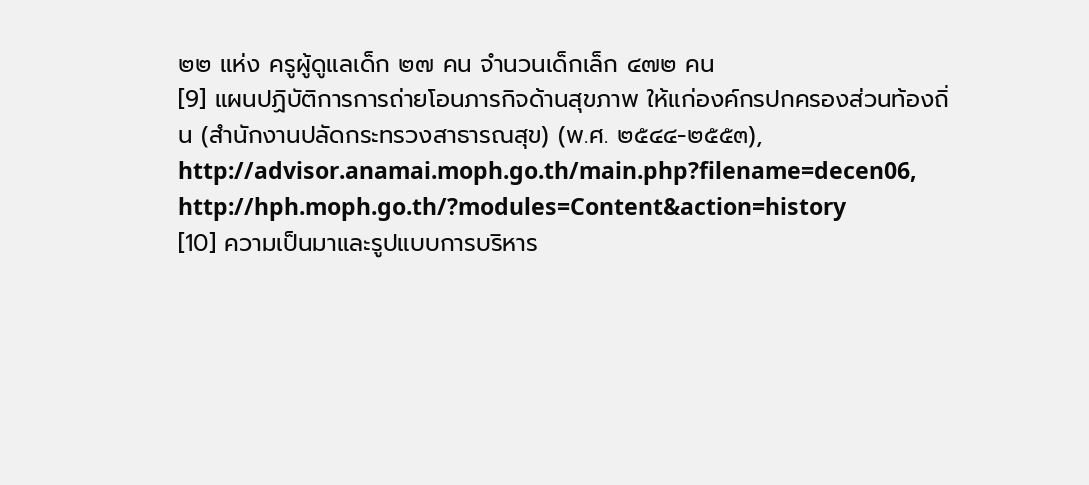๒๒ แห่ง ครูผู้ดูแลเด็ก ๒๗ คน จำนวนเด็กเล็ก ๔๗๒ คน
[9] แผนปฏิบัติการการถ่ายโอนภารกิจด้านสุขภาพ ให้แก่องค์กรปกครองส่วนท้องถิ่น (สำนักงานปลัดกระทรวงสาธารณสุข) (พ.ศ. ๒๕๔๔-๒๕๕๓), http://advisor.anamai.moph.go.th/main.php?filename=decen06, http://hph.moph.go.th/?modules=Content&action=history
[10] ความเป็นมาและรูปแบบการบริหาร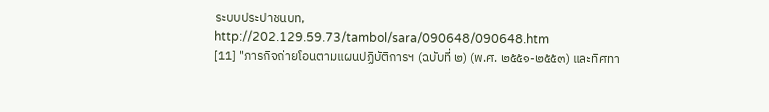ระบบประปาชนบท, http://202.129.59.73/tambol/sara/090648/090648.htm
[11] "ภารกิจถ่ายโอนตามแผนปฏิบัติการฯ (ฉบับที่ ๒) (พ.ศ. ๒๕๕๑-๒๕๕๓) และทิศทา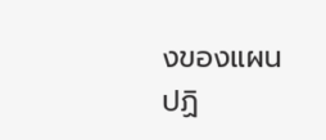งของแผนปฏิ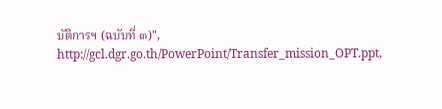บัติการฯ (ฉบับที่ ๓)", http://gcl.dgr.go.th/PowerPoint/Transfer_mission_OPT.ppt,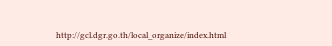http://gcl.dgr.go.th/local_organize/index.html